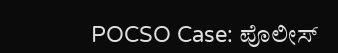POCSO Case: ಪೊಲೀಸ್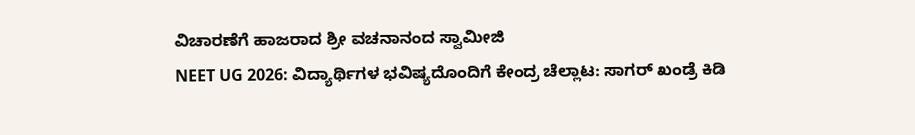ವಿಚಾರಣೆಗೆ ಹಾಜರಾದ ಶ್ರೀ ವಚನಾನಂದ ಸ್ವಾಮೀಜಿ
NEET UG 2026: ವಿದ್ಯಾರ್ಥಿಗಳ ಭವಿಷ್ಯದೊಂದಿಗೆ ಕೇಂದ್ರ ಚೆಲ್ಲಾಟ: ಸಾಗರ್ ಖಂಡ್ರೆ ಕಿಡಿ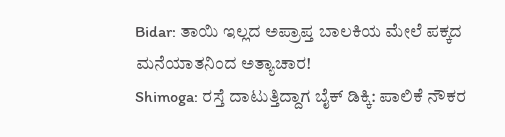Bidar: ತಾಯಿ ಇಲ್ಲದ ಅಪ್ರಾಪ್ತ ಬಾಲಕಿಯ ಮೇಲೆ ಪಕ್ಕದ ಮನೆಯಾತನಿಂದ ಅತ್ಯಾಚಾರ!
Shimoga: ರಸ್ತೆ ದಾಟುತ್ತಿದ್ದಾಗ ಬೈಕ್ ಡಿಕ್ಕಿ: ಪಾಲಿಕೆ ನೌಕರ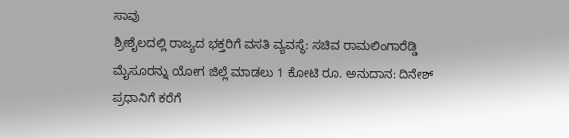ಸಾವು
ಶ್ರೀಶೈಲದಲ್ಲಿ ರಾಜ್ಯದ ಭಕ್ತರಿಗೆ ವಸತಿ ವ್ಯವಸ್ಥೆ: ಸಚಿವ ರಾಮಲಿಂಗಾರೆಡ್ಡಿ
ಮೈಸೂರನ್ನು ಯೋಗ ಜಿಲ್ಲೆ ಮಾಡಲು 1 ಕೋಟಿ ರೂ. ಅನುದಾನ: ದಿನೇಶ್
ಪ್ರಧಾನಿಗೆ ಕರೆಗೆ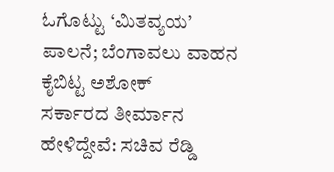ಓಗೊಟ್ಟು ‘ಮಿತವ್ಯಯ’ ಪಾಲನೆ; ಬೆಂಗಾವಲು ವಾಹನ ಕೈಬಿಟ್ಟ ಅಶೋಕ್
ಸರ್ಕಾರದ ತೀರ್ಮಾನ ಹೇಳಿದ್ದೇವೆ: ಸಚಿವ ರೆಡ್ಡಿ